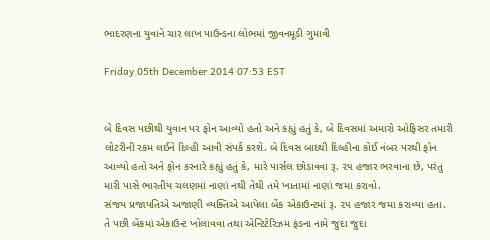ભાદરણના યુવાને ચાર લાખ પાઉન્ડના લોભમાં જીવનમૂડી ગુમાવી

Friday 05th December 2014 07:53 EST


બે દિવસ પછીથી યુવાન પર ફોન આવ્યો હતો અને કહ્યું હતું કે, બે દિવસમાં અમારો ઓફિસર તમારી લોટરીની રકમ લઈને દિલ્હી આવી સંપર્ક કરશે. બે દિવસ બાદથી દિલ્હીના કોઈ નંબર પરથી ફોન આવ્યો હતો અને ફોન કરનારે કહ્યું હતું કે, મારે પાર્સલ છોડાવવા રૂ. ૨૫ હજાર ભરવાના છે, પરંતુ મારી પાસે ભારતીય ચલણમાં નાણાં નથી તેથી તમે ખાતામાં નાણાં જમા કરાવો.
સંજય પ્રજાપતિએ અજાણી વ્યક્તિએ આપેલા બેંક એકાઉન્ટમાં રૂ. ૨૫ હજાર જમા કરાવ્યા હતા. તે પછી બેંકમાં એકાઉન્ટ ખોલાવવા તથા એન્ટિટેરિઝમ ફંડના નામે જુદા જુદા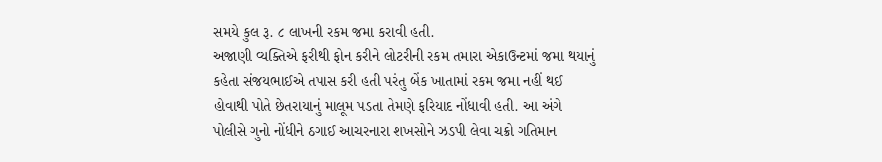સમયે કુલ રૂ. ૮ લાખની રકમ જમા કરાવી હતી.
અજાણી વ્યક્તિએ ફરીથી ફોન કરીને લોટરીની રકમ તમારા એકાઉન્ટમાં જમા થયાનું કહેતા સંજયભાઈએ તપાસ કરી હતી પરંતુ બેંક ખાતામાં રકમ જમા નહીં થઈ હોવાથી પોતે છેતરાયાનું માલૂમ પડતા તેમણે ફરિયાદ નોંધાવી હતી. આ અંગે પોલીસે ગુનો નોંધીને ઠગાઈ આચરનારા શખસોને ઝડપી લેવા ચક્રો ગતિમાન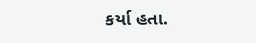કર્યા હતા.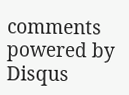comments powered by Disqus